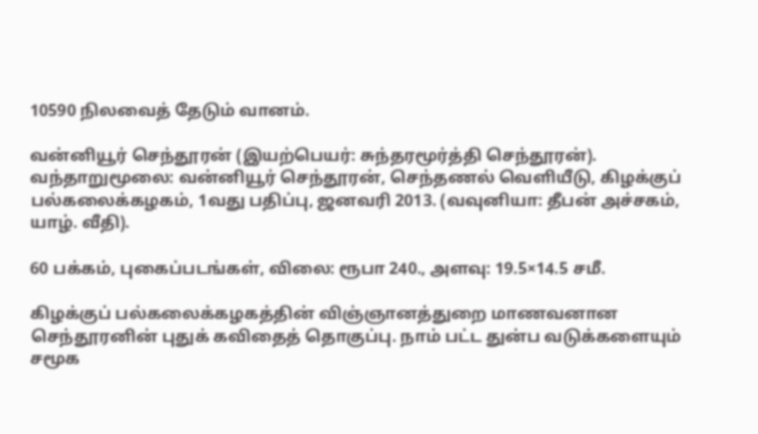10590 நிலவைத் தேடும் வானம்.

வன்னியூர் செந்தூரன் (இயற்பெயர்: சுந்தரமூர்த்தி செந்தூரன்).  வந்தாறுமூலை: வன்னியூர் செந்தூரன், செந்தணல் வெளியீடு, கிழக்குப் பல்கலைக்கழகம், 1வது பதிப்பு, ஜனவரி 2013. (வவுனியா: தீபன் அச்சகம், யாழ். வீதி).

60 பக்கம், புகைப்படங்கள், விலை: ரூபா 240., அளவு: 19.5×14.5 சமீ.

கிழக்குப் பல்கலைக்கழகத்தின் விஞ்ஞானத்துறை மாணவனான செந்தூரனின் புதுக் கவிதைத் தொகுப்பு. நாம் பட்ட துன்ப வடுக்களையும் சமூக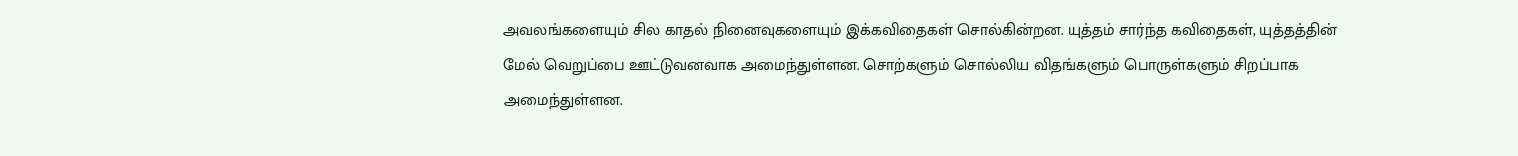அவலங்களையும் சில காதல் நினைவுகளையும் இக்கவிதைகள் சொல்கின்றன. யுத்தம் சார்ந்த கவிதைகள், யுத்தத்தின் மேல் வெறுப்பை ஊட்டுவனவாக அமைந்துள்ளன. சொற்களும் சொல்லிய விதங்களும் பொருள்களும் சிறப்பாக அமைந்துள்ளன.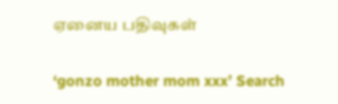ஏனைய பதிவுகள்

‘gonzo mother mom xxx’ Search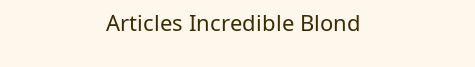Articles Incredible Blond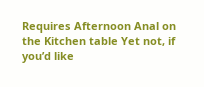Requires Afternoon Anal on the Kitchen table Yet not, if you’d like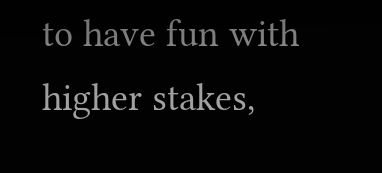to have fun with higher stakes,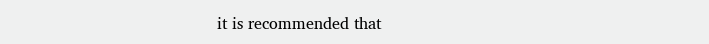it is recommended that